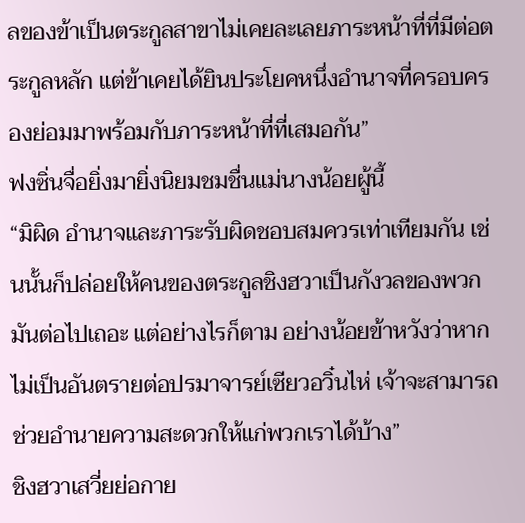ลของข้าเป็นตระกูลสาขาไม่เคยละเลยภาระหน้าที่ที่มีต่อตระกูลหลัก แต่ข้าเคยได้ยินประโยคหนึ่งอำนาจที่ครอบครองย่อมมาพร้อมกับภาระหน้าที่ที่เสมอกัน”
ฟงซิ่นจื่อยิ่งมายิ่งนิยมชมชื่นแม่นางน้อยผู้นี้
“มิผิด อำนาจและภาระรับผิดชอบสมควรเท่าเทียมกัน เช่นนั้นก็ปล่อยให้คนของตระกูลชิงฮวาเป็นกังวลของพวกมันต่อไปเถอะ แต่อย่างไรก็ตาม อย่างน้อยข้าหวังว่าหากไม่เป็นอันตรายต่อปรมาจารย์เซียวอวิ๋นไห่ เจ้าจะสามารถช่วยอำนายความสะดวกให้แก่พวกเราได้บ้าง”
ชิงฮวาเสวี่ยย่อกาย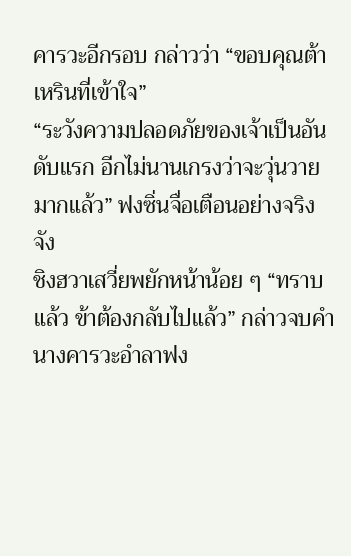คารวะอีกรอบ กล่าวว่า “ขอบคุณต้าเหรินที่เข้าใจ”
“ระวังความปลอดภัยของเจ้าเป็นอันดับแรก อีกไม่นานเกรงว่าจะวุ่นวายมากแล้ว” ฟงซิ่นจื่อเตือนอย่างจริงจัง
ชิงฮวาเสวี่ยพยักหน้าน้อย ๆ “ทราบแล้ว ข้าต้องกลับไปแล้ว” กล่าวจบคำ นางคารวะอำลาฟง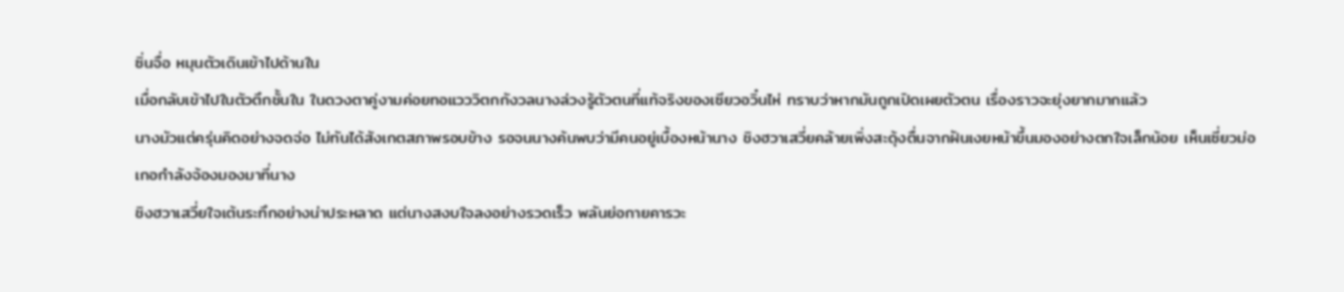ซิ่นจื่อ หมุนตัวเดินเข้าไปด้านใน
เมื่อกลับเข้าไปในตัวตึกชั้นใน ในดวงตาคู่งามค่อยทอแวววิตกกังวลนางล่วงรู้ตัวตนที่แท้จริงของเซียวอวิ๋นไห่ ทราบว่าหากมันถูกเปิดเผยตัวตน เรื่องราวจะยุ่งยากมากแล้ว
นางมัวแต่ครุ่นคิดอย่างจดจ่อ ไม่ทันได้สังเกตสภาพรอบข้าง รอจนนางค้นพบว่ามีคนอยู่เบื้องหน้านาง ชิงฮวาเสวี่ยคล้ายเพิ่งสะดุ้งตื่นจากฝันเงยหน้าขึ้นมองอย่างตกใจเล็กน้อย เห็นเซี่ยวม่อเกอกำลังจ้องมองมาที่นาง
ชิงฮวาเสวี่ยใจเต้นระทึกอย่างน่าประหลาด แต่นางสงบใจลงอย่างรวดเร็ว พลันย่อกายคารวะ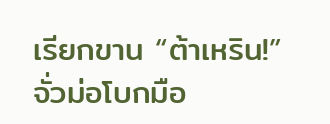เรียกขาน “ต้าเหริน!”
จั่วม่อโบกมือ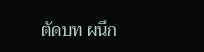ตัดบท ผนึก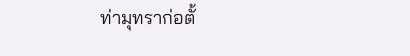ท่ามุทราก่อตั้